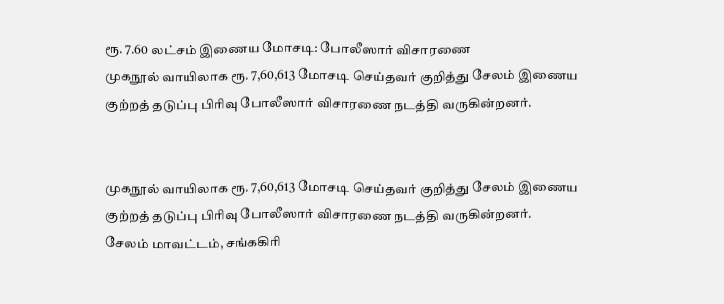ரூ. 7.60 லட்சம் இணைய மோசடி: போலீஸார் விசாரணை
முகநூல் வாயிலாக ரூ. 7,60,613 மோசடி செய்தவர் குறித்து சேலம் இணைய குற்றத் தடுப்பு பிரிவு போலீஸார் விசாரணை நடத்தி வருகின்றனர்.


முகநூல் வாயிலாக ரூ. 7,60,613 மோசடி செய்தவர் குறித்து சேலம் இணைய குற்றத் தடுப்பு பிரிவு போலீஸார் விசாரணை நடத்தி வருகின்றனர்.
சேலம் மாவட்டம், சங்ககிரி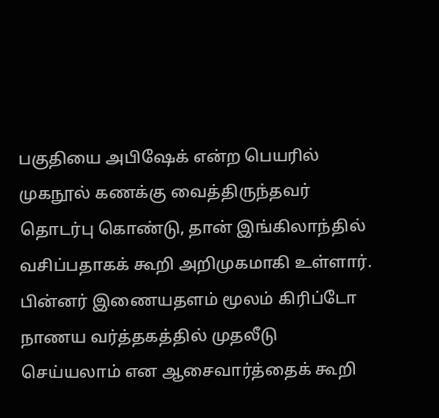பகுதியை அபிஷேக் என்ற பெயரில் முகநூல் கணக்கு வைத்திருந்தவர் தொடர்பு கொண்டு, தான் இங்கிலாந்தில் வசிப்பதாகக் கூறி அறிமுகமாகி உள்ளார். பின்னர் இணையதளம் மூலம் கிரிப்டோ நாணய வர்த்தகத்தில் முதலீடு செய்யலாம் என ஆசைவார்த்தைக் கூறி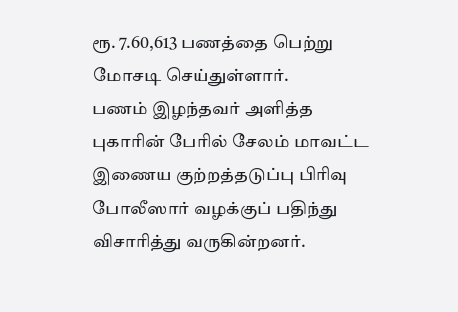ரூ. 7.60,613 பணத்தை பெற்று மோசடி செய்துள்ளார்.
பணம் இழந்தவர் அளித்த புகாரின் பேரில் சேலம் மாவட்ட இணைய குற்றத்தடுப்பு பிரிவு போலீஸார் வழக்குப் பதிந்து விசாரித்து வருகின்றனர்.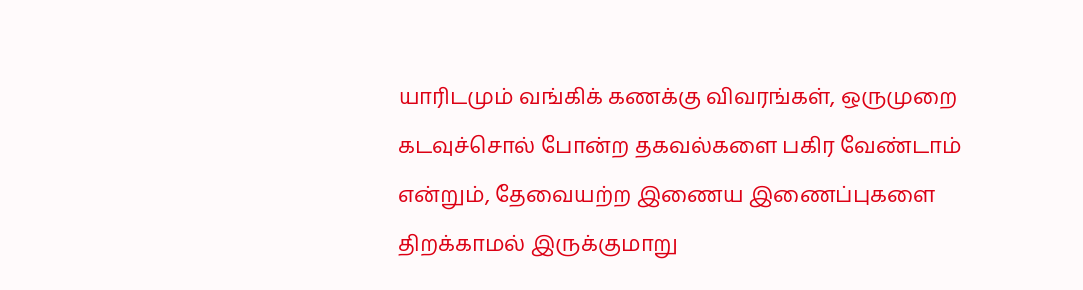யாரிடமும் வங்கிக் கணக்கு விவரங்கள், ஒருமுறை கடவுச்சொல் போன்ற தகவல்களை பகிர வேண்டாம் என்றும், தேவையற்ற இணைய இணைப்புகளை திறக்காமல் இருக்குமாறு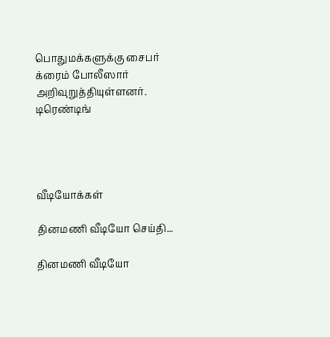பொதுமக்களுக்கு சைபர் க்ரைம் போலீஸார் அறிவுறுத்தியுள்ளனர்.
டிரெண்டிங்




வீடியோக்கள்

தினமணி வீடியோ செய்தி...

தினமணி வீடியோ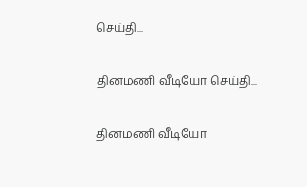செய்தி...

தினமணி வீடியோ செய்தி...

தினமணி வீடியோ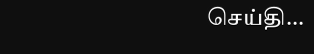செய்தி...